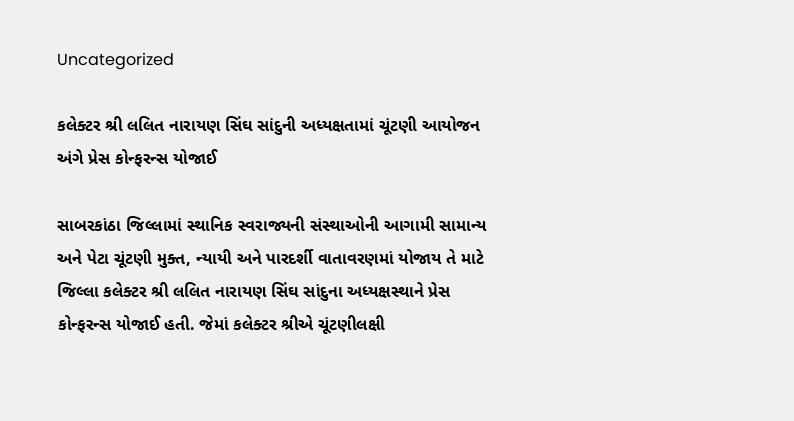Uncategorized

કલેક્ટર શ્રી લલિત નારાયણ સિંઘ સાંદુની અધ્યક્ષતામાં ચૂંટણી આયોજન અંગે પ્રેસ કોન્ફરન્સ યોજાઈ

સાબરકાંઠા જિલ્લામાં સ્થાનિક સ્વરાજ્યની સંસ્થાઓની આગામી સામાન્ય અને પેટા ચૂંટણી મુક્ત, ન્યાયી અને પારદર્શી વાતાવરણમાં યોજાય તે માટે જિલ્લા કલેક્ટર શ્રી લલિત નારાયણ સિંઘ સાંદુના અધ્યક્ષસ્થાને પ્રેસ કોન્ફરન્સ યોજાઈ હતી. જેમાં કલેક્ટર શ્રીએ ચૂંટણીલક્ષી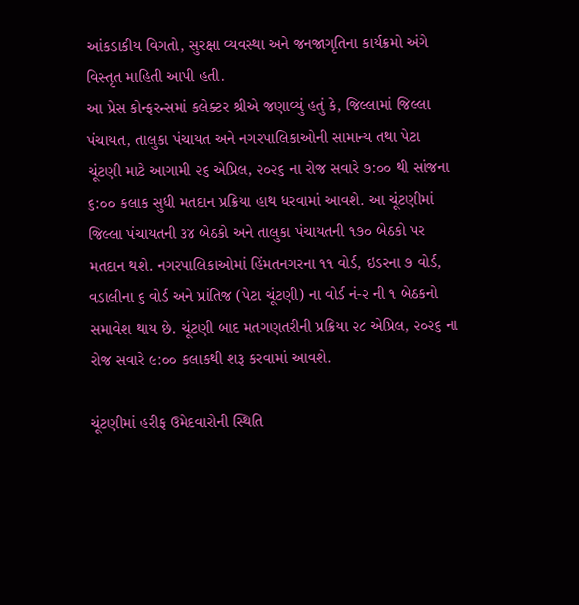આંકડાકીય વિગતો, સુરક્ષા વ્યવસ્થા અને જનજાગૃતિના કાર્યક્રમો અંગે વિસ્તૃત માહિતી આપી હતી.
આ પ્રેસ કોન્ફરન્સમાં કલેક્ટર શ્રીએ જણાવ્યું હતું કે, જિલ્લામાં જિલ્લા પંચાયત, તાલુકા પંચાયત અને નગરપાલિકાઓની સામાન્ય તથા પેટા ચૂંટણી માટે આગામી ૨૬ એપ્રિલ, ૨૦૨૬ ના રોજ સવારે ૭:૦૦ થી સાંજના ૬:૦૦ કલાક સુધી મતદાન પ્રક્રિયા હાથ ધરવામાં આવશે. આ ચૂંટણીમાં જિલ્લા પંચાયતની ૩૪ બેઠકો અને તાલુકા પંચાયતની ૧૭૦ બેઠકો પર મતદાન થશે. નગરપાલિકાઓમાં હિંમતનગરના ૧૧ વોર્ડ, ઇડરના ૭ વોર્ડ, વડાલીના ૬ વોર્ડ અને પ્રાંતિજ (પેટા ચૂંટણી) ના વોર્ડ નં-૨ ની ૧ બેઠકનો સમાવેશ થાય છે. ચૂંટણી બાદ મતગણતરીની પ્રક્રિયા ૨૮ એપ્રિલ, ૨૦૨૬ ના રોજ સવારે ૯:૦૦ કલાકથી શરૂ કરવામાં આવશે.

ચૂંટણીમાં હરીફ ઉમેદવારોની સ્થિતિ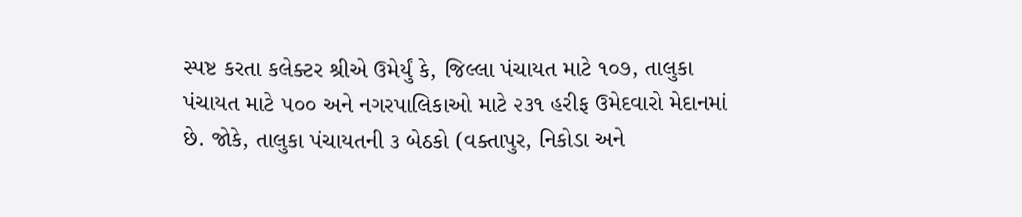સ્પષ્ટ કરતા કલેક્ટર શ્રીએ ઉમેર્યું કે, જિલ્લા પંચાયત માટે ૧૦૭, તાલુકા પંચાયત માટે ૫૦૦ અને નગરપાલિકાઓ માટે ૨૩૧ હરીફ ઉમેદવારો મેદાનમાં છે. જોકે, તાલુકા પંચાયતની ૩ બેઠકો (વક્તાપુર, નિકોડા અને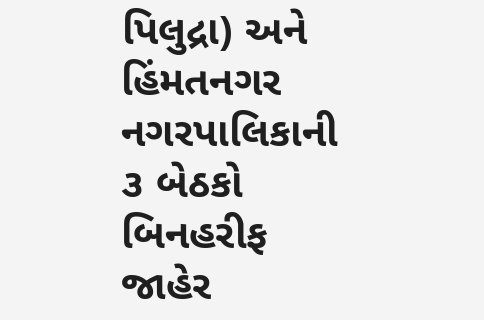પિલુદ્રા) અને હિંમતનગર નગરપાલિકાની ૩ બેઠકો બિનહરીફ જાહેર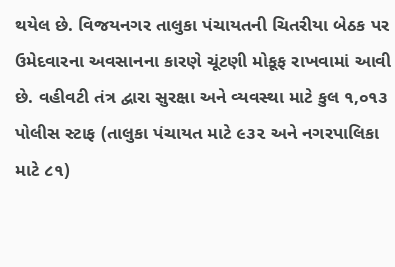થયેલ છે. વિજયનગર તાલુકા પંચાયતની ચિતરીયા બેઠક પર ઉમેદવારના અવસાનના કારણે ચૂંટણી મોકૂફ રાખવામાં આવી છે. વહીવટી તંત્ર દ્વારા સુરક્ષા અને વ્યવસ્થા માટે કુલ ૧,૦૧૩ પોલીસ સ્ટાફ (તાલુકા પંચાયત માટે ૯૩૨ અને નગરપાલિકા માટે ૮૧)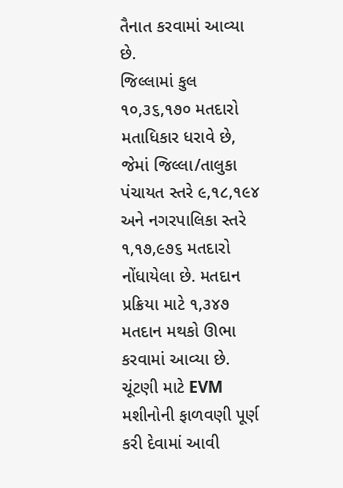તૈનાત કરવામાં આવ્યા છે.
જિલ્લામાં કુલ ૧૦,૩૬,૧૭૦ મતદારો મતાધિકાર ધરાવે છે, જેમાં જિલ્લા/તાલુકા પંચાયત સ્તરે ૯,૧૮,૧૯૪ અને નગરપાલિકા સ્તરે ૧,૧૭,૯૭૬ મતદારો નોંધાયેલા છે. મતદાન પ્રક્રિયા માટે ૧,૩૪૭ મતદાન મથકો ઊભા કરવામાં આવ્યા છે. ચૂંટણી માટે EVM મશીનોની ફાળવણી પૂર્ણ કરી દેવામાં આવી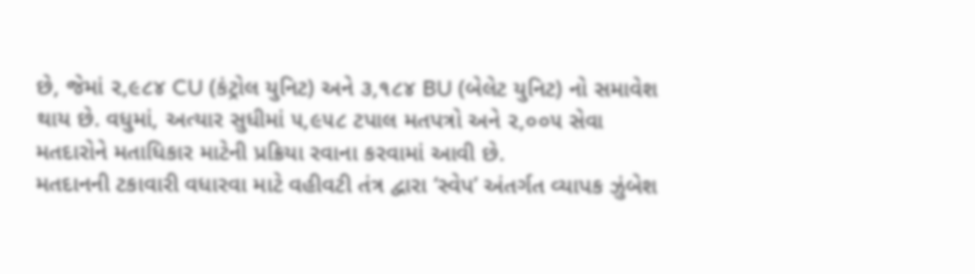છે, જેમાં ૨,૯૮૪ CU (કંટ્રોલ યુનિટ) અને ૩,૧૮૪ BU (બેલેટ યુનિટ) નો સમાવેશ થાય છે. વધુમાં, અત્યાર સુધીમાં ૫,૯૫૮ ટપાલ મતપત્રો અને ૨,૦૦૫ સેવા મતદારોને મતાધિકાર માટેની પ્રક્રિયા રવાના કરવામાં આવી છે.
મતદાનની ટકાવારી વધારવા માટે વહીવટી તંત્ર દ્વારા ‘સ્વેપ’ અંતર્ગત વ્યાપક ઝુંબેશ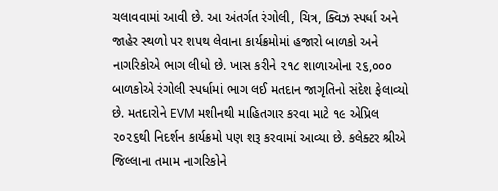ચલાવવામાં આવી છે. આ અંતર્ગત રંગોલી, ચિત્ર, ક્વિઝ સ્પર્ધા અને જાહેર સ્થળો પર શપથ લેવાના કાર્યક્રમોમાં હજારો બાળકો અને નાગરિકોએ ભાગ લીધો છે. ખાસ કરીને ૨૧૮ શાળાઓના ૨૬,૦૦૦ બાળકોએ રંગોલી સ્પર્ધામાં ભાગ લઈ મતદાન જાગૃતિનો સંદેશ ફેલાવ્યો છે. મતદારોને EVM મશીનથી માહિતગાર કરવા માટે ૧૯ એપ્રિલ ૨૦૨૬થી નિદર્શન કાર્યક્રમો પણ શરૂ કરવામાં આવ્યા છે. કલેક્ટર શ્રીએ જિલ્લાના તમામ નાગરિકોને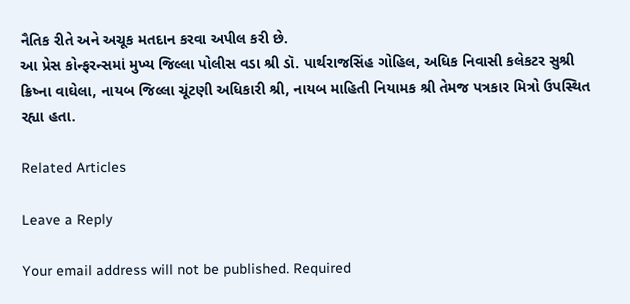નૈતિક રીતે અને અચૂક મતદાન કરવા અપીલ કરી છે.
આ પ્રેસ કોન્ફરન્સમાં મુખ્ય જિલ્લા પોલીસ વડા શ્રી ડૉ. પાર્થરાજસિંહ ગોહિલ, અધિક નિવાસી કલેકટર સુશ્રી ક્રિષ્ના વાઘેલા, નાયબ જિલ્લા ચૂંટણી અધિકારી શ્રી, નાયબ માહિતી નિયામક શ્રી તેમજ પત્રકાર મિત્રો ઉપસ્થિત રહ્યા હતા.

Related Articles

Leave a Reply

Your email address will not be published. Required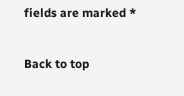fields are marked *

Back to top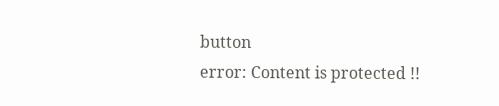button
error: Content is protected !!